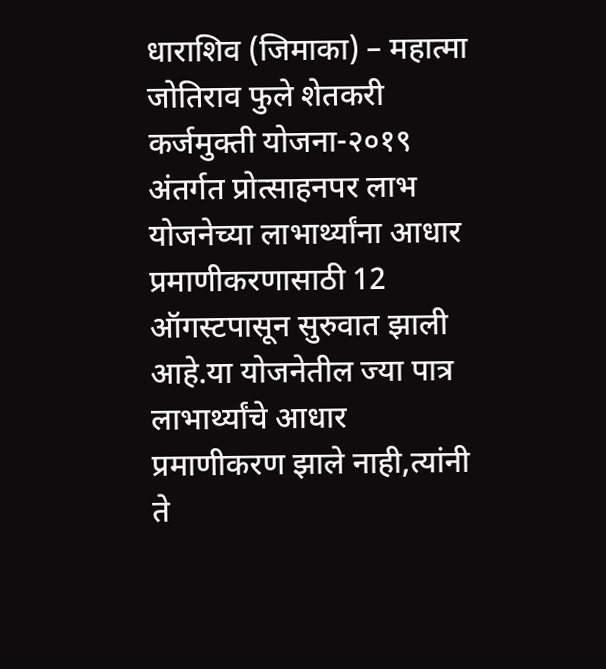धाराशिव (जिमाका) – महात्मा जोतिराव फुले शेतकरी कर्जमुक्ती योजना-२०१९ अंतर्गत प्रोत्साहनपर लाभ योजनेच्या लाभार्थ्यांना आधार प्रमाणीकरणासाठी 12 ऑगस्टपासून सुरुवात झाली आहे.या योजनेतील ज्या पात्र लाभार्थ्यांचे आधार प्रमाणीकरण झाले नाही,त्यांनी ते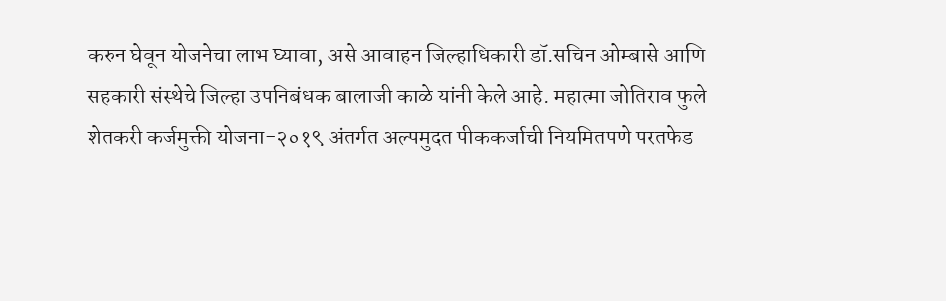करुन घेवून योजनेचा लाभ घ्यावा, असे आवाहन जिल्हाधिकारी डॉ.सचिन ओम्बासे आणि सहकारी संस्थेचे जिल्हा उपनिबंधक बालाजी काळे यांनी केले आहे. महात्मा जोतिराव फुले शेतकरी कर्जमुक्ती योजना-२०१९ अंतर्गत अल्पमुदत पीककर्जाची नियमितपणे परतफेड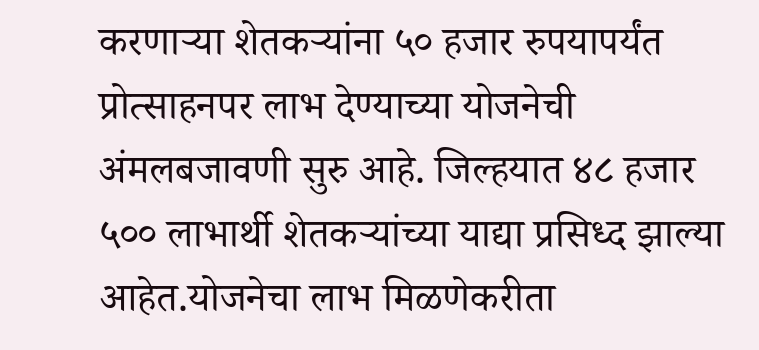करणाऱ्या शेतकऱ्यांना ५० हजार रुपयापर्यंत प्रोत्साहनपर लाभ देण्याच्या योजनेची अंमलबजावणी सुरु आहे. जिल्हयात ४८ हजार ५०० लाभार्थी शेतकऱ्यांच्या याद्या प्रसिध्द झाल्या आहेत.योजनेचा लाभ मिळणेकरीता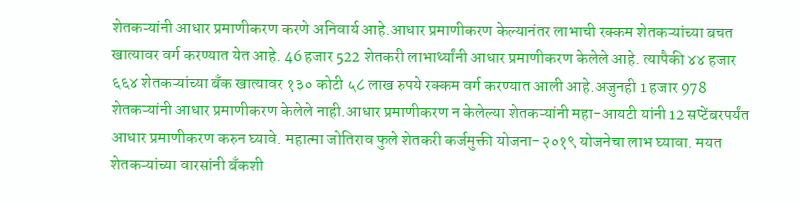शेतकऱ्यांनी आधार प्रमाणीकरण करणे अनिवार्य आहे.आधार प्रमाणीकरण केल्यानंतर लाभाची रक्कम शेतकऱ्यांच्या बचत खात्यावर वर्ग करण्यात येत आहे. 46 हजार 522 शेतकरी लाभार्थ्यांनी आधार प्रमाणीकरण केलेले आहे. त्यापैकी ४४ हजार ६६४ शेतकऱ्यांच्या बँक खात्यावर १३० कोटी ५८ लाख रुपये रक्कम वर्ग करण्यात आली आहे.अजुनही 1 हजार 978 शेतकऱ्यांनी आधार प्रमाणीकरण केलेले नाही.आधार प्रमाणीकरण न केलेल्या शेतकऱ्यांनी महा-आयटी यांनी 12 सप्टेंबरपर्यंत आधार प्रमाणीकरण करुन घ्यावे. महात्मा जोतिराव फुले शेतकरी कर्जमुक्ती योजना-२०१९ योजनेचा लाभ घ्यावा. मयत शेतकऱ्यांच्या वारसांनी बँकशी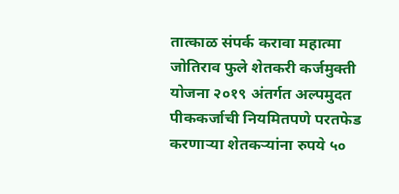तात्काळ संपर्क करावा महात्मा जोतिराव फुले शेतकरी कर्जमुक्ती योजना २०१९ अंतर्गत अल्पमुदत पीककर्जाची नियमितपणे परतफेड करणाऱ्या शेतकऱ्यांना रुपये ५०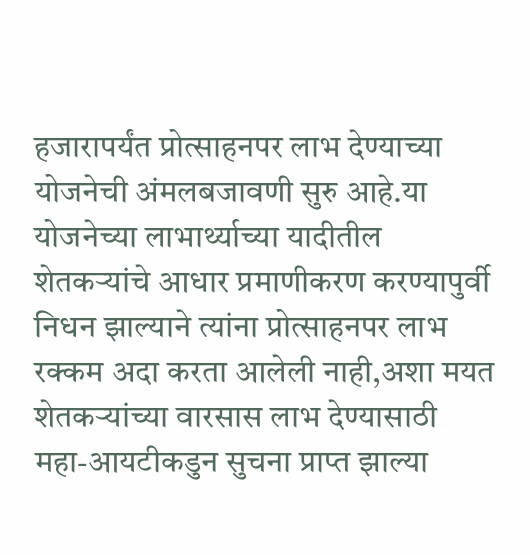हजारापर्यंत प्रोत्साहनपर लाभ देण्याच्या योजनेची अंमलबजावणी सुरु आहे.या योजनेच्या लाभार्थ्याच्या यादीतील शेतकऱ्यांचे आधार प्रमाणीकरण करण्यापुर्वी निधन झाल्याने त्यांना प्रोत्साहनपर लाभ रक्कम अदा करता आलेली नाही,अशा मयत शेतकऱ्यांच्या वारसास लाभ देण्यासाठी महा-आयटीकडुन सुचना प्राप्त झाल्या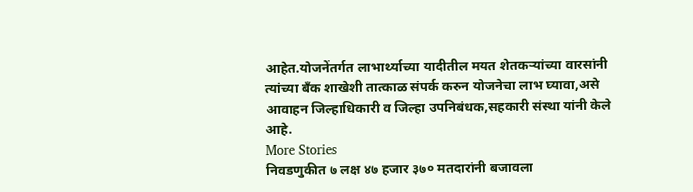आहेत.योजनेंतर्गत लाभार्थ्याच्या यादीतील मयत शेतकऱ्यांच्या वारसांनी त्यांच्या बँक शाखेशी तात्काळ संपर्क करुन योजनेचा लाभ घ्यावा,असे आवाहन जिल्हाधिकारी व जिल्हा उपनिबंधक,सहकारी संस्था यांनी केले आहे.
More Stories
निवडणुकीत ७ लक्ष ४७ हजार ३७० मतदारांनी बजावला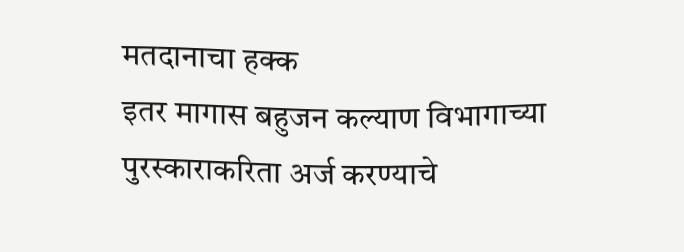मतदानाचा हक्क
इतर मागास बहुजन कल्याण विभागाच्या पुरस्काराकरिता अर्ज करण्याचे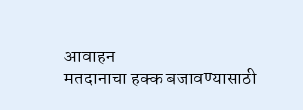आवाहन
मतदानाचा हक्क बजावण्यासाठी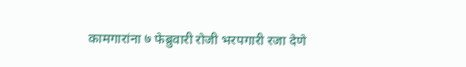कामगारांना ७ फेब्रुवारी रोजी भरपगारी रजा देणे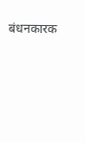बंधनकारक